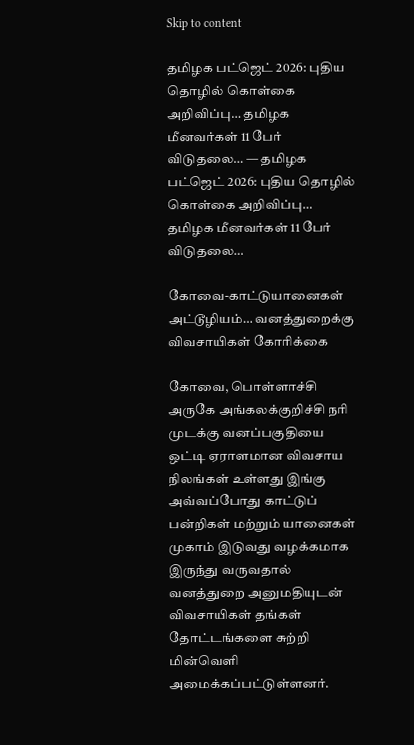Skip to content

தமிழக பட்ஜெட் 2026: புதிய தொழில் கொள்கை அறிவிப்பு… தமிழக மீனவர்கள் 11 பேர் விடுதலை… — தமிழக பட்ஜெட் 2026: புதிய தொழில் கொள்கை அறிவிப்பு… தமிழக மீனவர்கள் 11 பேர் விடுதலை…

கோவை-காட்டுயானைகள் அட்டூழியம்… வனத்துறைக்கு விவசாயிகள் கோரிக்கை

கோவை, பொள்ளாச்சி அருகே அங்கலக்குறிச்சி நரி முடக்கு வனப்பகுதியை ஒட்டி ஏராளமான விவசாய நிலங்கள் உள்ளது இங்கு அவ்வப்போது காட்டுப் பன்றிகள் மற்றும் யானைகள் முகாம் இடுவது வழக்கமாக இருந்து வருவதால் வனத்துறை அனுமதியுடன் விவசாயிகள் தங்கள் தோட்டங்களை சுற்றி மின்வெளி அமைக்கப்பட்டுள்ளனர்.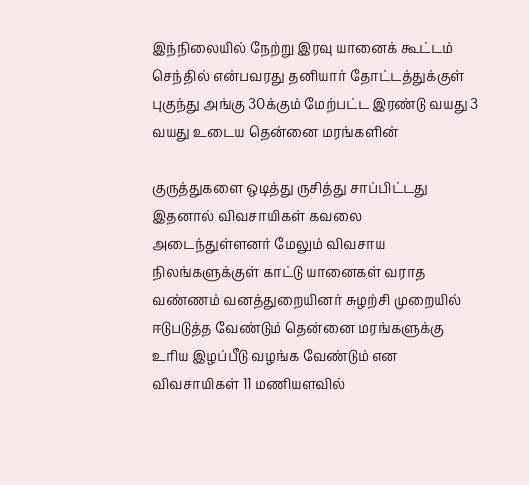இந்நிலையில் நேற்று இரவு யானைக் கூட்டம் செந்தில் என்பவரது தனியார் தோட்டத்துக்குள் புகுந்து அங்கு 30க்கும் மேற்பட்ட இரண்டு வயது 3 வயது உடைய தென்னை மரங்களின்

குருத்துகளை ஒடித்து ருசித்து சாப்பிட்டது இதனால் விவசாயிகள் கவலை அடைந்துள்ளனர் மேலும் விவசாய நிலங்களுக்குள் காட்டு யானைகள் வராத வண்ணம் வனத்துறையினர் சுழற்சி முறையில் ஈடுபடுத்த வேண்டும் தென்னை மரங்களுக்கு உரிய இழப்பீடு வழங்க வேண்டும் என விவசாயிகள் 11 மணியளவில்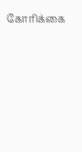கோரிக்கை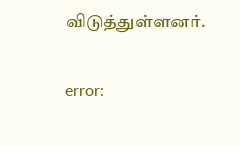விடுத்துள்ளனர்.

error: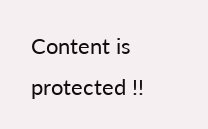Content is protected !!